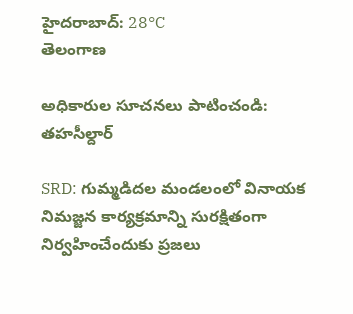హైదరాబాద్: 28°C
తెలంగాణ

అధికారుల సూచనలు పాటించండి: తహసీల్దార్

SRD: గుమ్మడిదల మండలంలో వినాయక నిమజ్జన కార్యక్రమాన్ని సురక్షితంగా నిర్వహించేందుకు ప్రజలు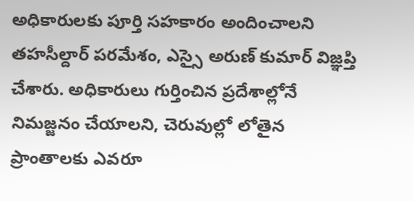అధికారులకు పూర్తి సహకారం అందించాలని తహసీల్దార్ పరమేశం, ఎస్సై అరుణ్ కుమార్ విజ్ఞప్తి చేశారు. అధికారులు గుర్తించిన ప్రదేశాల్లోనే నిమజ్జనం చేయాలని, చెరువుల్లో లోతైన ప్రాంతాలకు ఎవరూ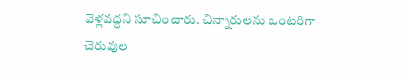వెళ్లవద్దని సూచించారు. చిన్నారులను ఒంటరిగా చెరువుల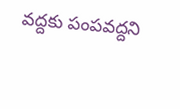వద్దకు పంపవద్దని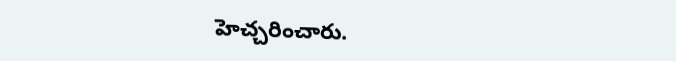హెచ్చరించారు.